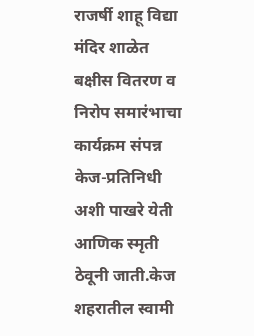राजर्षी शाहू विद्या मंदिर शाळेत बक्षीस वितरण व निरोप समारंभाचा कार्यक्रम संपन्न
केज-प्रतिनिधी
अशी पाखरे येती आणिक स्मृती ठेवूनी जाती.केज शहरातील स्वामी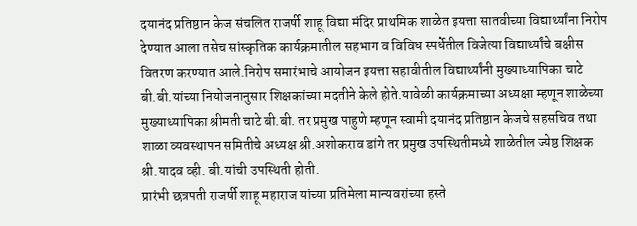दयानंद प्रतिष्ठान केज संचलित राजर्षी शाहू विद्या मंदिर प्राथमिक शाळेत इयत्ता सातवीच्या विद्यार्थ्यांना निरोप देण्यात आला तसेच सांस्कृतिक कार्यक्रमातील सहभाग व विविध स्पर्धेतील विजेत्या विद्यार्थ्यांचे बक्षीस वितरण करण्यात आले.निरोप समारंभाचे आयोजन इयत्ता सहावीतील विद्यार्थ्यांनी मुख्याध्यापिका चाटे बी.बी.यांच्या नियोजनानुसार शिक्षकांच्या मदतीने केले होते.यावेळी कार्यक्रमाच्या अध्यक्षा म्हणून शाळेच्या मुख्याध्यापिका श्रीमती चाटे बी.बी. तर प्रमुख पाहुणे म्हणून स्वामी दयानंद प्रतिष्ठान केजचे सहसचिव तथा शाळा व्यवस्थापन समितीचे अध्यक्ष श्री.अशोकराव डांगे तर प्रमुख उपस्थितीमध्ये शाळेतील ज्येष्ठ शिक्षक श्री.यादव व्ही. बी.यांची उपस्थिती होती.
प्रारंभी छत्रपती राजर्षी शाहू महाराज यांच्या प्रतिमेला मान्यवरांच्या हस्ते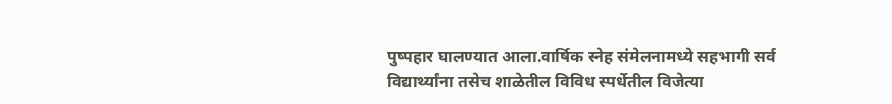पुष्पहार घालण्यात आला.वार्षिक स्नेह संमेलनामध्ये सहभागी सर्व विद्यार्थ्यांना तसेच शाळेतील विविध स्पर्धेतील विजेत्या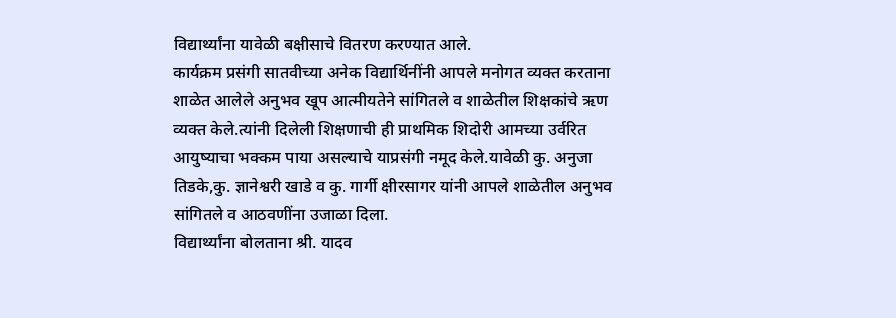विद्यार्थ्यांना यावेळी बक्षीसाचे वितरण करण्यात आले.
कार्यक्रम प्रसंगी सातवीच्या अनेक विद्यार्थिनींनी आपले मनोगत व्यक्त करताना शाळेत आलेले अनुभव खूप आत्मीयतेने सांगितले व शाळेतील शिक्षकांचे ऋण व्यक्त केले.त्यांनी दिलेली शिक्षणाची ही प्राथमिक शिदोरी आमच्या उर्वरित आयुष्याचा भक्कम पाया असल्याचे याप्रसंगी नमूद केले.यावेळी कु. अनुजा तिडके,कु. ज्ञानेश्वरी खाडे व कु. गार्गी क्षीरसागर यांनी आपले शाळेतील अनुभव सांगितले व आठवणींना उजाळा दिला.
विद्यार्थ्यांना बोलताना श्री. यादव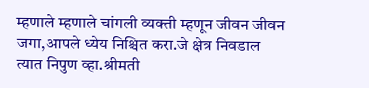म्हणाले म्हणाले चांगली व्यक्ती म्हणून जीवन जीवन जगा,आपले ध्येय निश्चित करा.जे क्षेत्र निवडाल त्यात निपुण व्हा.श्रीमती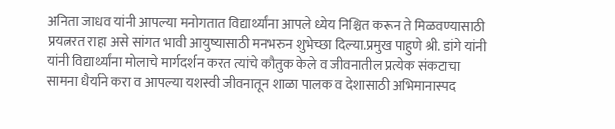अनिता जाधव यांनी आपल्या मनोगतात विद्यार्थ्यांना आपले ध्येय निश्चित करून ते मिळवण्यासाठी प्रयत्नरत राहा असे सांगत भावी आयुष्यासाठी मनभरुन शुभेच्छा दिल्या.प्रमुख पाहुणे श्री. डांगे यांनी यांनी विद्यार्थ्यांना मोलाचे मार्गदर्शन करत त्यांचे कौतुक केले व जीवनातील प्रत्येक संकटाचा सामना धैर्याने करा व आपल्या यशस्वी जीवनातून शाळा पालक व देशासाठी अभिमानास्पद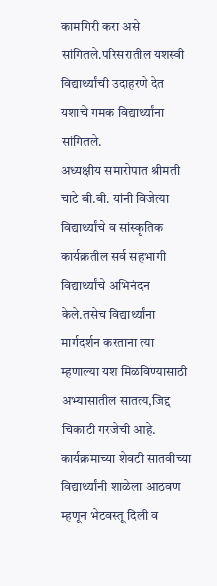कामगिरी करा असे सांगितले.परिसरातील यशस्वी विद्यार्थ्यांची उदाहरणे देत यशाचे गमक विद्यार्थ्यांना सांगितले.
अध्यक्षीय समारोपात श्रीमती चाटे बी.बी. यांनी विजेत्या विद्यार्थ्यांचे व सांस्कृतिक कार्यक्रतील सर्व सहभागी विद्यार्थ्यांचे अभिनंदन केले.तसेच विद्यार्थ्यांना मार्गदर्शन करताना त्या म्हणाल्या यश मिळविण्यासाठी अभ्यासातील सातत्य,जिद्द चिकाटी गरजेची आहे.
कार्यक्रमाच्या शेवटी सातवीच्या विद्यार्थ्यांनी शाळेला आठवण म्हणून भेटवस्तू दिली व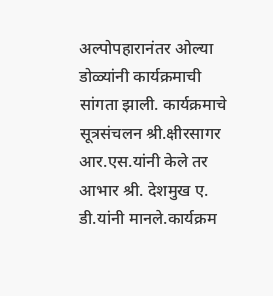अल्पोपहारानंतर ओल्या डोळ्यांनी कार्यक्रमाची सांगता झाली. कार्यक्रमाचे सूत्रसंचलन श्री.क्षीरसागर आर.एस.यांनी केले तर आभार श्री. देशमुख ए. डी.यांनी मानले.कार्यक्रम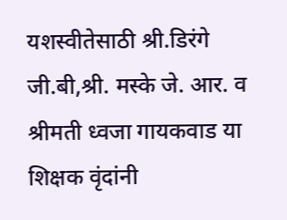यशस्वीतेसाठी श्री.डिरंगे जी.बी,श्री. मस्के जे. आर. व श्रीमती ध्वजा गायकवाड या शिक्षक वृंदांनी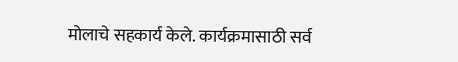मोलाचे सहकार्य केले. कार्यक्रमासाठी सर्व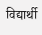विद्यार्थी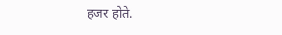हजर होते.